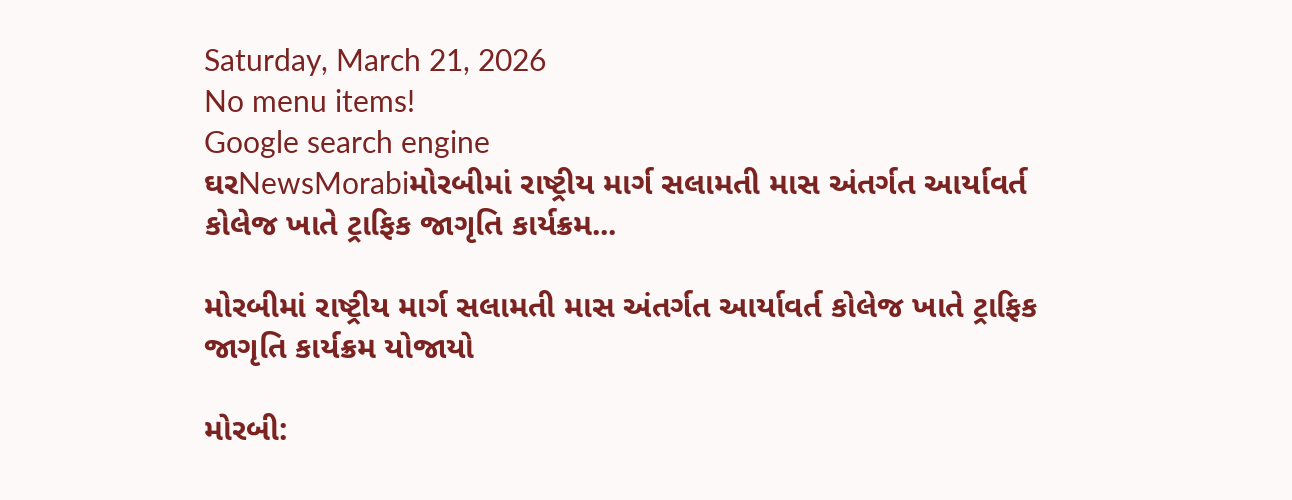Saturday, March 21, 2026
No menu items!
Google search engine
ઘરNewsMorabiમોરબીમાં રાષ્ટ્રીય માર્ગ સલામતી માસ અંતર્ગત આર્યાવર્ત કોલેજ ખાતે ટ્રાફિક જાગૃતિ કાર્યક્રમ...

મોરબીમાં રાષ્ટ્રીય માર્ગ સલામતી માસ અંતર્ગત આર્યાવર્ત કોલેજ ખાતે ટ્રાફિક જાગૃતિ કાર્યક્રમ યોજાયો

મોરબી: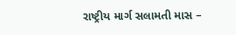રાષ્ટ્રીય માર્ગ સલામતી માસ –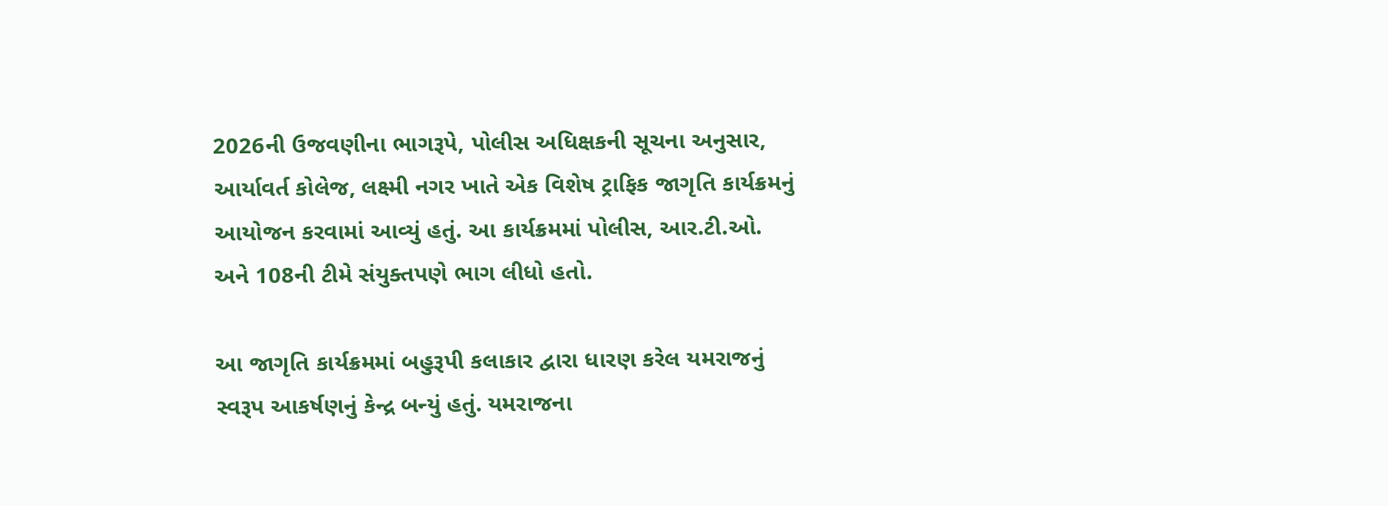2026ની ઉજવણીના ભાગરૂપે, પોલીસ અધિક્ષકની સૂચના અનુસાર, આર્યાવર્ત કોલેજ, લક્ષ્મી નગર ખાતે એક વિશેષ ટ્રાફિક જાગૃતિ કાર્યક્રમનું આયોજન કરવામાં આવ્યું હતું. આ કાર્યક્રમમાં પોલીસ, આર.ટી.ઓ. અને 108ની ટીમે સંયુક્તપણે ભાગ લીધો હતો.

આ જાગૃતિ કાર્યક્રમમાં બહુરૂપી કલાકાર દ્વારા ધારણ કરેલ યમરાજનું સ્વરૂપ આકર્ષણનું કેન્દ્ર બન્યું હતું. યમરાજના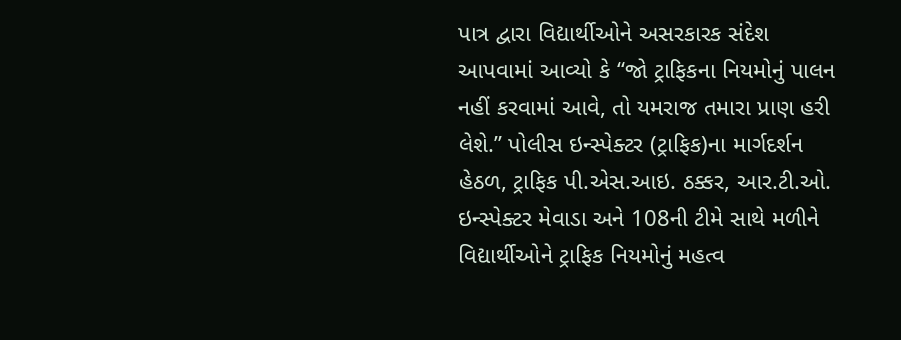પાત્ર દ્વારા વિદ્યાર્થીઓને અસરકારક સંદેશ આપવામાં આવ્યો કે “જો ટ્રાફિકના નિયમોનું પાલન નહીં કરવામાં આવે, તો યમરાજ તમારા પ્રાણ હરી લેશે.” પોલીસ ઇન્સ્પેક્ટર (ટ્રાફિક)ના માર્ગદર્શન હેઠળ, ટ્રાફિક પી.એસ.આઇ. ઠક્કર, આર.ટી.ઓ. ઇન્સ્પેક્ટર મેવાડા અને 108ની ટીમે સાથે મળીને વિદ્યાર્થીઓને ટ્રાફિક નિયમોનું મહત્વ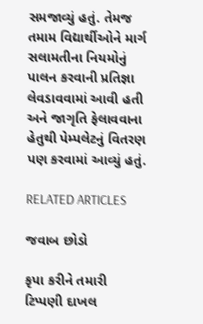સમજાવ્યું હતું. તેમજ તમામ વિદ્યાર્થીઓને માર્ગ સલામતીના નિયમોનું પાલન કરવાની પ્રતિજ્ઞા લેવડાવવામાં આવી હતી અને જાગૃતિ ફેલાવવાના હેતુથી પેમ્પલેટનું વિતરણ પણ કરવામાં આવ્યું હતું.

RELATED ARTICLES

જવાબ છોડો

કૃપા કરીને તમારી ટિપ્પણી દાખલ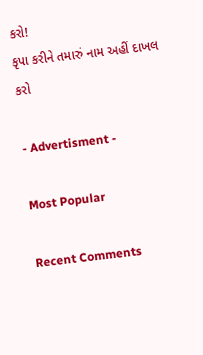કરો!
કૃપા કરીને તમારું નામ અહીં દાખલ કરો

- Advertisment -

Most Popular

Recent Comments